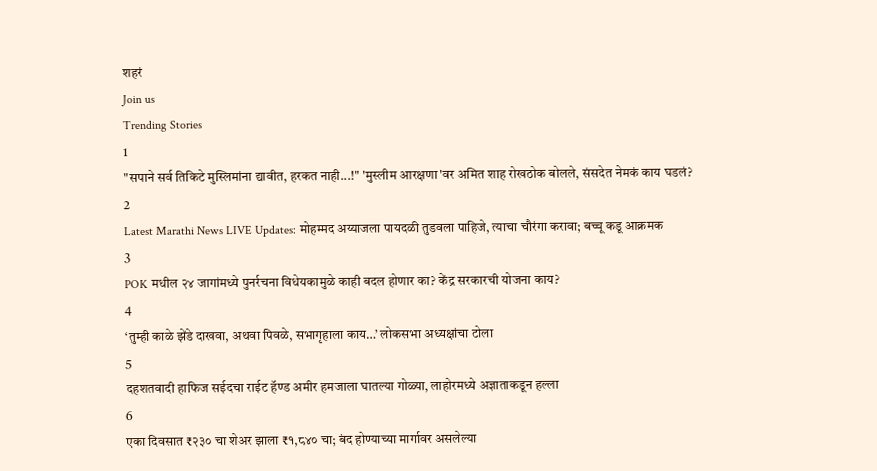शहरं
Join us
Trending Stories
1
"सपाने सर्व तिकिटे मुस्लिमांना द्यावीत, हरकत नाही...!" 'मुस्लीम आरक्षणा'वर अमित शाह रोखठोक बोलले, संसदेत नेमकं काय घडलं?
2
Latest Marathi News LIVE Updates: मोहम्मद अय्याजला पायदळी तुडवला पाहिजे, त्याचा चौरंगा करावा; बच्चू कडू आक्रमक
3
POK मधील २४ जागांमध्ये पुनर्रचना विधेयकामुळे काही बदल होणार का? केंद्र सरकारची योजना काय?
4
‘तुम्ही काळे झेंडे दाखवा, अथवा पिवळे, सभागृहाला काय…’ लोकसभा अध्यक्षांचा टोला
5
दहशतवादी हाफिज सईदचा राईट हॅण्ड अमीर हमजाला घातल्या गोळ्या, लाहोरमध्ये अज्ञाताकडून हल्ला
6
एका दिवसात ₹२३० चा शेअर झाला ₹१,८४० चा; बंद होण्याच्या मार्गावर असलेल्या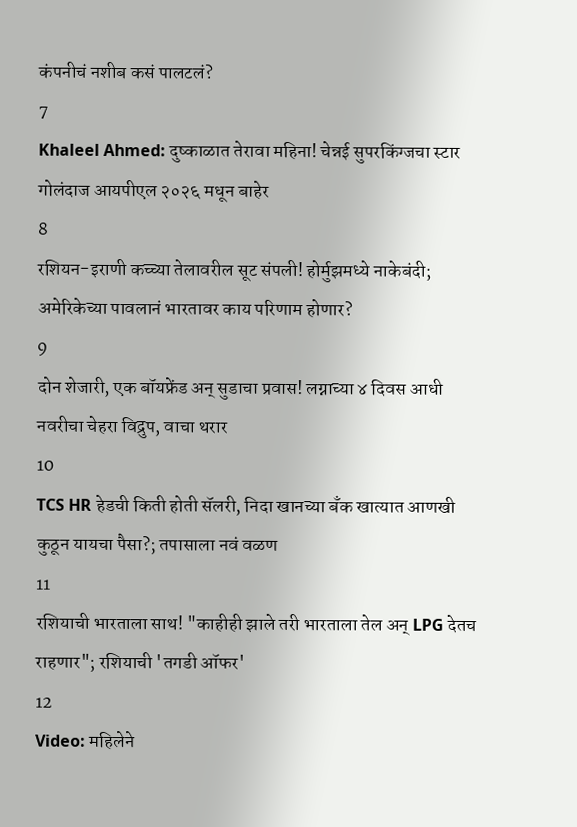कंपनीचं नशीब कसं पालटलं?
7
Khaleel Ahmed: दुष्काळात तेरावा महिना! चेन्नई सुपरकिंग्जचा स्टार गोलंदाज आयपीएल २०२६ मधून बाहेर
8
रशियन-इराणी कच्च्या तेलावरील सूट संपली! होर्मुझमध्ये नाकेबंदी; अमेरिकेच्या पावलानं भारतावर काय परिणाम होणार?
9
दोन शेजारी, एक बॉयफ्रेंड अन् सुडाचा प्रवास! लग्नाच्या ४ दिवस आधी नवरीचा चेहरा विद्रुप, वाचा थरार
10
TCS HR हेडची किती होती सॅलरी, निदा खानच्या बँक खात्यात आणखी कुठून यायचा पैसा?; तपासाला नवं वळण
11
रशियाची भारताला साथ! "काहीही झाले तरी भारताला तेल अन् LPG देतच राहणार"; रशियाची 'तगडी ऑफर'
12
Video: महिलेने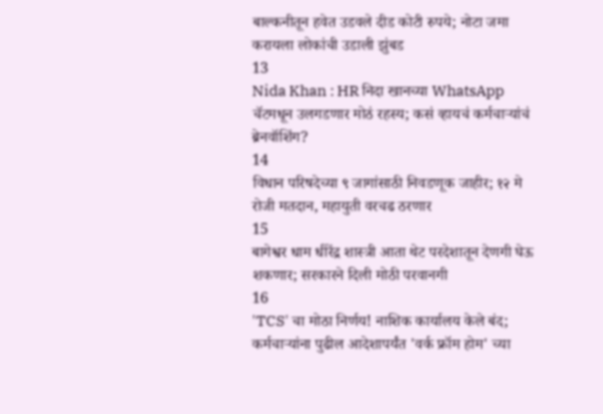बाल्कनीतून हवेत उडवले दीड कोटी रुपये; नोटा जमा करायला लोकांची उडाली झुंबड
13
Nida Khan : HR निदा खानच्या WhatsApp चॅटमधून उलगडणार मोठं रहस्य; कसं व्हायचं कर्मचाऱ्यांचं ब्रेनवॉशिंग?
14
विधान परिषदेच्या ९ जागांसाठी निवडणूक जाहीर; १२ मे रोजी मतदान, महायुती वरचढ ठरणार
15
बागेश्वर धाम धीरेंद्र शास्त्री आता थेट परदेशातून देणगी घेऊ शकणार; सरकारने दिली मोठी परवानगी
16
'TCS' चा मोठा निर्णय! नाशिक कार्यालय केले बंद; कर्मचाऱ्यांना पुढील आदेशापर्यंत 'वर्क फ्रॉम होम' च्या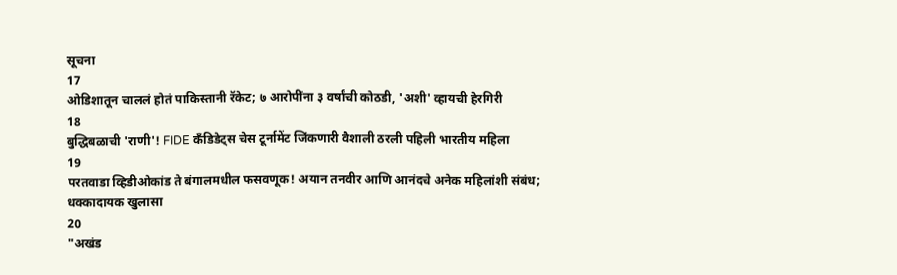सूचना
17
ओडिशातून चाललं होतं पाकिस्तानी रॅकेट; ७ आरोपींना ३ वर्षांची कोठडी, 'अशी' व्हायची हेरगिरी
18
बुद्धिबळाची 'राणी'! FIDE कँडिडेट्स चेस टूर्नामेंट जिंकणारी वैशाली ठरली पहिली भारतीय महिला
19
परतवाडा व्हिडीओकांड ते बंगालमधील फसवणूक! अयान तनवीर आणि आनंदचे अनेक महिलांशी संबंध; धक्कादायक खुलासा
20
"अखंड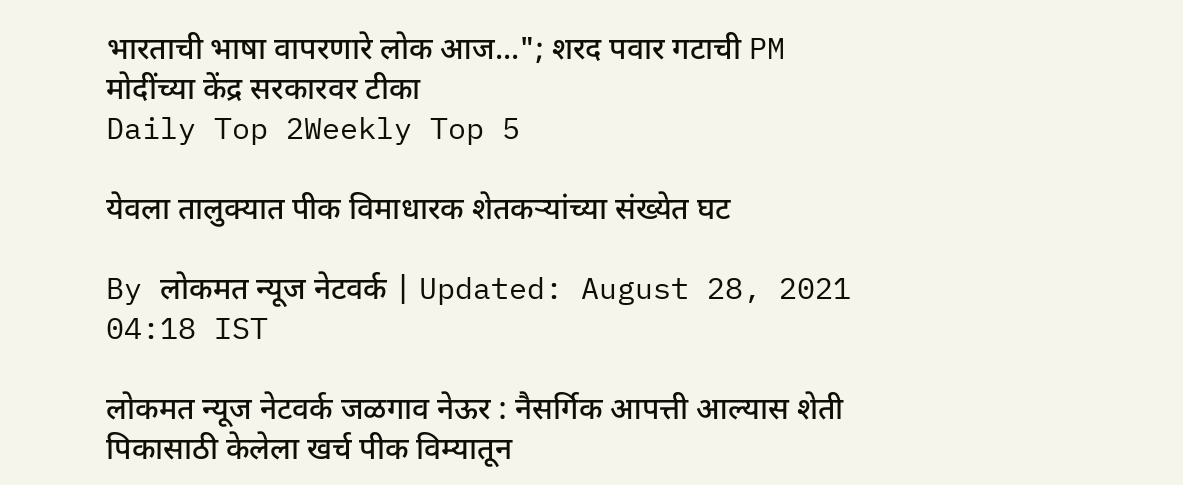भारताची भाषा वापरणारे लोक आज..."; शरद पवार गटाची PM मोदींच्या केंद्र सरकारवर टीका
Daily Top 2Weekly Top 5

येवला तालुक्यात पीक विमाधारक शेतकऱ्यांच्या संख्येत घट

By लोकमत न्यूज नेटवर्क | Updated: August 28, 2021 04:18 IST

लोकमत न्यूज नेटवर्क जळगाव नेऊर : नैसर्गिक आपत्ती आल्यास शेती पिकासाठी केलेला खर्च पीक विम्यातून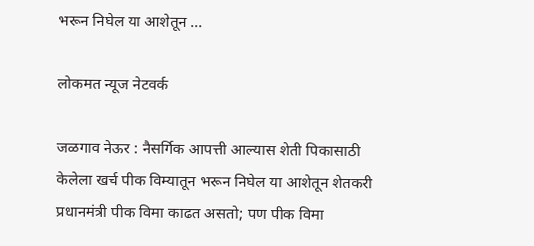भरून निघेल या आशेतून ...

लोकमत न्यूज नेटवर्क

जळगाव नेऊर : नैसर्गिक आपत्ती आल्यास शेती पिकासाठी केलेला खर्च पीक विम्यातून भरून निघेल या आशेतून शेतकरी प्रधानमंत्री पीक विमा काढत असतो; पण पीक विमा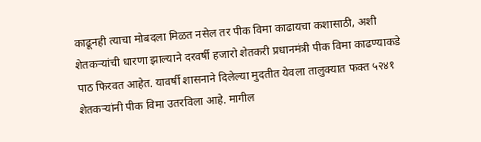काढूनही त्याचा मोबदला मिळत नसेल तर पीक विमा काढायचा कशासाठी, अशी शेतकऱ्यांची धारणा झाल्याने दरवर्षी हजारो शेतकरी प्रधानमंत्री पीक विमा काढण्याकडे पाठ फिरवत आहेत. यावर्षी शासनाने दिलेल्या मुदतीत येवला तालुक्यात फक्त ५२४१ शेतकऱ्यांनी पीक विमा उतरविला आहे. मागील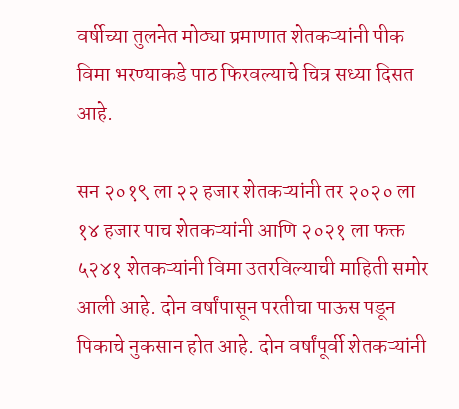वर्षीच्या तुलनेत मोठ्या प्रमाणात शेतकऱ्यांनी पीक विमा भरण्याकडे पाठ फिरवल्याचे चित्र सध्या दिसत आहे.

सन २०१९ ला २२ हजार शेतकऱ्यांनी तर २०२० ला १४ हजार पाच शेतकऱ्यांनी आणि २०२१ ला फक्त ५२४१ शेतकऱ्यांनी विमा उतरविल्याची माहिती समोर आली आहे. दोन वर्षांपासून परतीचा पाऊस पडून पिकाचे नुकसान होत आहे. दोन वर्षांपूर्वी शेतकऱ्यांनी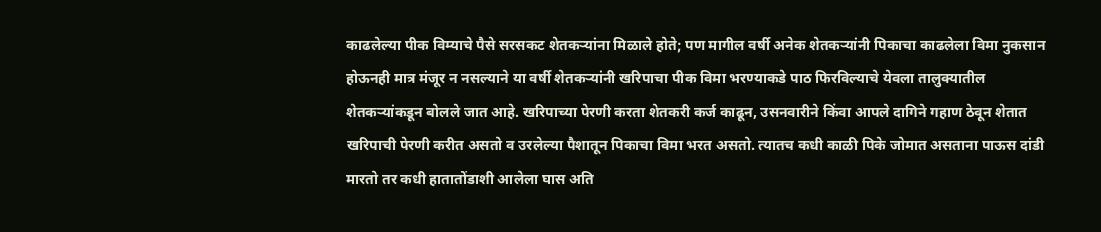काढलेल्या पीक विम्याचे पैसे सरसकट शेतकऱ्यांना मिळाले होते; पण मागील वर्षी अनेक शेतकऱ्यांनी पिकाचा काढलेला विमा नुकसान होऊनही मात्र मंजूर न नसल्याने या वर्षी शेतकऱ्यांनी खरिपाचा पीक विमा भरण्याकडे पाठ फिरविल्याचे येवला तालुक्यातील शेतकऱ्यांकडून बोलले जात आहे. खरिपाच्या पेरणी करता शेतकरी कर्ज काढून, उसनवारीने किंवा आपले दागिने गहाण ठेवून शेतात खरिपाची पेरणी करीत असतो व उरलेल्या पैशातून पिकाचा विमा भरत असतो. त्यातच कधी काळी पिके जोमात असताना पाऊस दांडी मारतो तर कधी हातातोंडाशी आलेला घास अति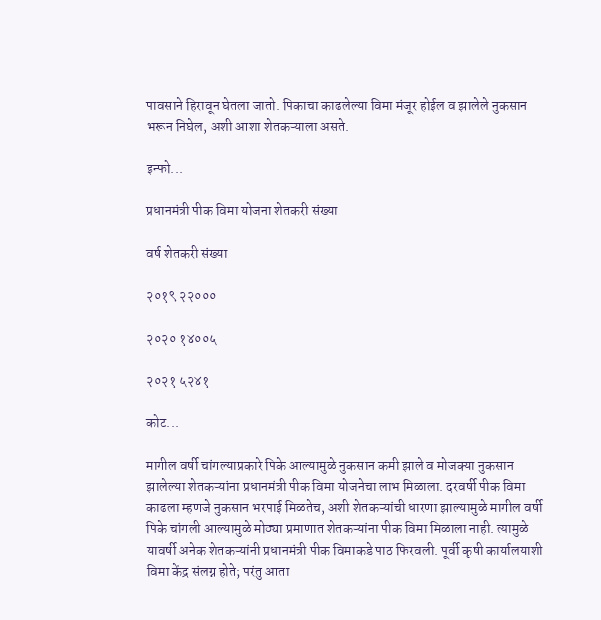पावसाने हिरावून घेतला जातो. पिकाचा काढलेल्या विमा मंजूर होईल व झालेले नुकसान भरून निघेल, अशी आशा शेतकऱ्याला असते.

इन्फो...

प्रधानमंत्री पीक विमा योजना शेतकरी संख्या

वर्ष शेतकरी संख्या

२०१९ २२०००

२०२० १४००५

२०२१ ५२४१

कोट...

मागील वर्षी चांगल्याप्रकारे पिके आल्यामुळे नुकसान कमी झाले व मोजक्या नुकसान झालेल्या शेतकऱ्यांना प्रधानमंत्री पीक विमा योजनेचा लाभ मिळाला. दरवर्षी पीक विमा काढला म्हणजे नुकसान भरपाई मिळतेच, अशी शेतकऱ्यांची धारणा झाल्यामुळे मागील वर्षी पिके चांगली आल्यामुळे मोठ्या प्रमाणात शेतकऱ्यांना पीक विमा मिळाला नाही. त्यामुळे यावर्षी अनेक शेतकऱ्यांनी प्रधानमंत्री पीक विमाकडे पाठ फिरवली. पूर्वी कृषी कार्यालयाशी विमा केंद्र संलग्न होते; परंतु आता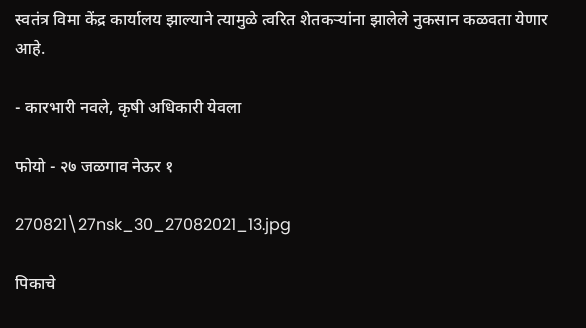स्वतंत्र विमा केंद्र कार्यालय झाल्याने त्यामुळे त्वरित शेतकऱ्यांना झालेले नुकसान कळवता येणार आहे.

- कारभारी नवले, कृषी अधिकारी येवला

फोयो - २७ जळगाव नेऊर १

270821\27nsk_30_27082021_13.jpg

पिकाचे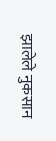झालेले नुकसान